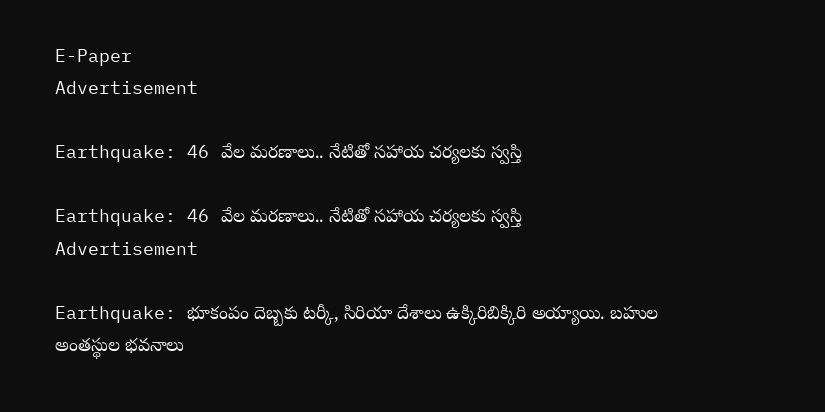E-Paper
Advertisement

Earthquake: 46 వేల మరణాలు.. నేటితో సహాయ చర్యలకు స్వస్తి

Earthquake: 46 వేల మరణాలు.. నేటితో సహాయ చర్యలకు స్వస్తి
Advertisement

Earthquake: భూకంపం దెబ్బకు టర్కీ, సిరియా దేశాలు ఉక్కిరిబిక్కిరి అయ్యాయి. బహుల అంతస్థుల భవనాలు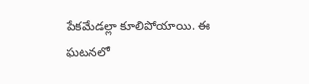పేకమేడల్లా కూలిపోయాయి. ఈ ఘటనలో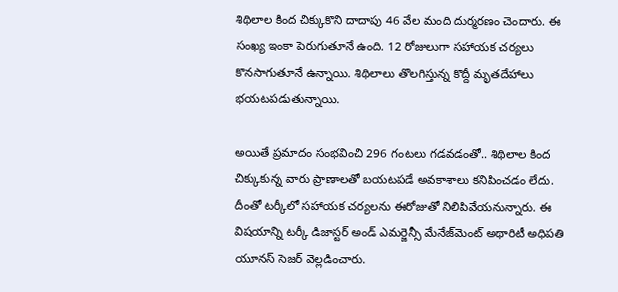శిథిలాల కింద చిక్కుకొని దాదాపు 46 వేల మంది దుర్మరణం చెందారు. ఈ సంఖ్య ఇంకా పెరుగుతూనే ఉంది. 12 రోజులుగా సహాయక చర్యలు కొనసాగుతూనే ఉన్నాయి. శిథిలాలు తొలగిస్తున్న కొద్దీ మృతదేహాలు భయటపడుతున్నాయి.

అయితే ప్రమాదం సంభవించి 296 గంటలు గడవడంతో.. శిథిలాల కింద చిక్కుకున్న వారు ప్రాణాలతో బయటపడే అవకాశాలు కనిపించడం లేదు. దీంతో టర్కీలో సహాయక చర్యలను ఈరోజుతో నిలిపివేయనున్నారు. ఈ విషయాన్ని టర్కీ డిజాస్టర్ అండ్ ఎమర్జెన్సీ మేనేజ్‌మెంట్ అథారిటీ అధిపతి యూనస్ సెజర్ వెల్లడించారు.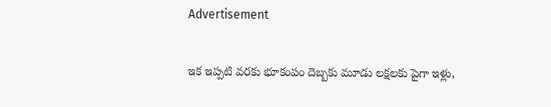Advertisement

ఇక ఇప్పటి వరకు భూకంపం దెబ్బకు మూడు లక్షలకు పైగా ఇళ్లు,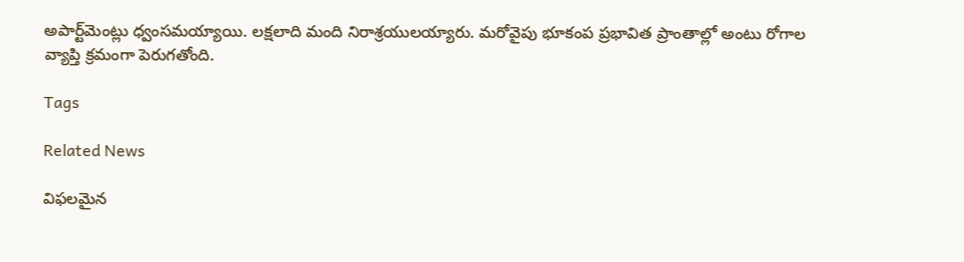అపార్ట్‌మెంట్లు ధ్వంసమయ్యాయి. లక్షలాది మంది నిరాశ్రయులయ్యారు. మరోవైపు భూకంప ప్రభావిత ప్రాంతాల్లో అంటు రోగాల వ్యాప్తి క్రమంగా పెరుగతోంది.

Tags

Related News

విఫలమైన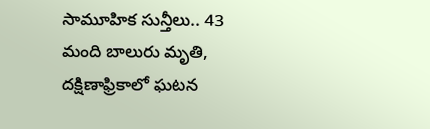సామూహిక సున్తీలు.. 43 మంది బాలురు మృతి, దక్షిణాఫ్రికాలో ఘటన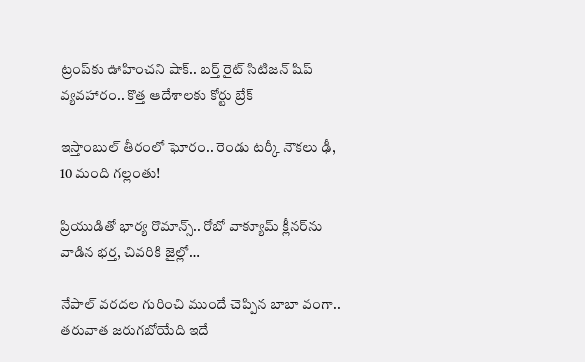ట్రంప్‌‌కు ఊహించని షాక్‌.. బర్త్ రైట్ సిటిజన్ షిప్ వ్యవహారం.. కొత్త ఆదేశాలకు కోర్టు బ్రేక్

ఇస్తాంబుల్ తీరంలో ఘోరం.. రెండు టర్కీ నౌకలు ఢీ, 10 మంది గల్లంతు!

ప్రియుడితో భార్య రొమాన్స్.. రోబో వాక్యూమ్ క్లీనర్‌ను వాడిన భర్త, చివరికి జైల్లో…

నేపాల్ వరదల గురించి ముందే చెప్పిన బాబా వంగా.. తరువాత జరుగబోయేది ఇదే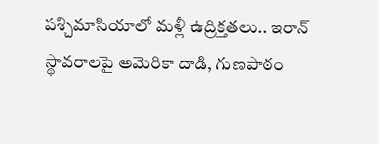పశ్చిమాసియాలో మళ్లీ ఉద్రిక్తతలు.. ఇరాన్ స్థావరాలపై అమెరికా దాడి, గుణపాఠం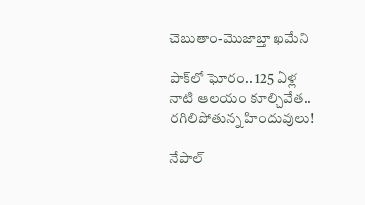చెబుతాం-మొజాబ్తా ఖమేని

పాక్‌లో ఘోరం.. 125 ఏళ్ల నాటి ఆలయం కూల్చివేత.. రగిలిపోతున్న హిందువులు!

నేపాల్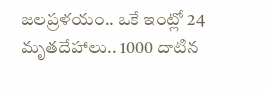జలప్రళయం.. ఒకే ఇంట్లో 24 మృతదేహాలు.. 1000 దాటిన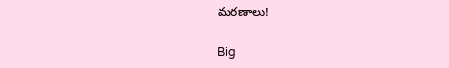మరణాలు!

Big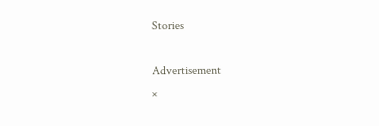Stories

Advertisement
×